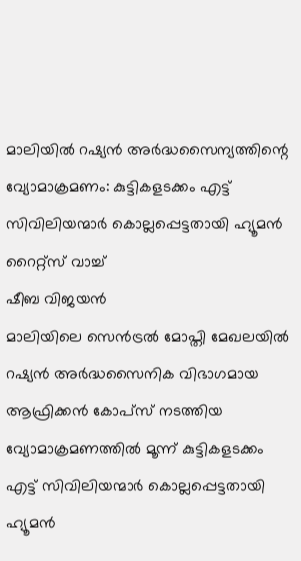മാലിയിൽ റഷ്യൻ അർദ്ധസൈന്യത്തിന്റെ വ്യോമാക്രമണം: കുട്ടികളടക്കം എട്ട് സിവിലിയന്മാർ കൊല്ലപ്പെട്ടതായി ഹ്യൂമൻ റൈറ്റ്സ് വാച്ച്
ഷീബ വിജയൻ
മാലിയിലെ സെൻട്രൽ മോപ്തി മേഖലയിൽ റഷ്യൻ അർദ്ധസൈനിക വിഭാഗമായ ആഫ്രിക്കൻ കോപ്സ് നടത്തിയ വ്യോമാക്രമണത്തിൽ മൂന്ന് കുട്ടികളടക്കം എട്ട് സിവിലിയന്മാർ കൊല്ലപ്പെട്ടതായി ഹ്യൂമൻ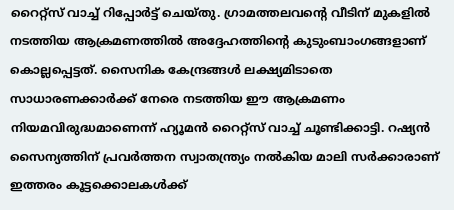റൈറ്റ്സ് വാച്ച് റിപ്പോർട്ട് ചെയ്തു. ഗ്രാമത്തലവന്റെ വീടിന് മുകളിൽ നടത്തിയ ആക്രമണത്തിൽ അദ്ദേഹത്തിന്റെ കുടുംബാംഗങ്ങളാണ് കൊല്ലപ്പെട്ടത്. സൈനിക കേന്ദ്രങ്ങൾ ലക്ഷ്യമിടാതെ സാധാരണക്കാർക്ക് നേരെ നടത്തിയ ഈ ആക്രമണം നിയമവിരുദ്ധമാണെന്ന് ഹ്യൂമൻ റൈറ്റ്സ് വാച്ച് ചൂണ്ടിക്കാട്ടി. റഷ്യൻ സൈന്യത്തിന് പ്രവർത്തന സ്വാതന്ത്ര്യം നൽകിയ മാലി സർക്കാരാണ് ഇത്തരം കൂട്ടക്കൊലകൾക്ക്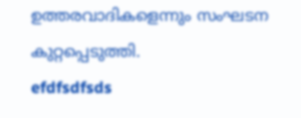ഉത്തരവാദികളെന്നും സംഘടന കുറ്റപ്പെടുത്തി.
efdfsdfsds